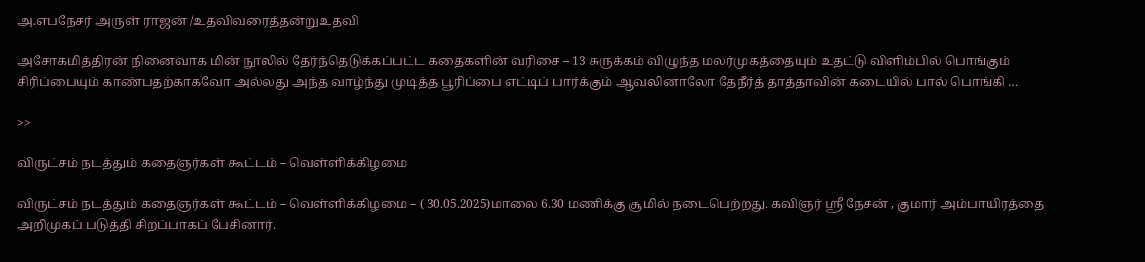அ.எபநேசர் அருள் ராஜன் /உதவிவரைத்தன்றுஉதவி

அசோகமித்திரன் நினைவாக மின் நூலில் தேர்ந்தெடுக்கப்பட்ட கதைகளின் வரிசை – 13 சுருக்கம் விழுந்த மலர்முகத்தையும் உதட்டு விளிம்பில் பொங்கும் சிரிப்பையும் காண்பதற்காகவோ அல்லது அந்த வாழ்ந்து முடித்த பூரிப்பை எட்டிப் பார்க்கும் ஆவலினாலோ தேநீர்த் தாத்தாவின் கடையில் பால் பொங்கி …

>>

விருட்சம் நடத்தும் கதைஞர்கள் கூட்டம் – வெள்ளிக்கிழமை

விருட்சம் நடத்தும் கதைஞர்கள் கூட்டம் – வெள்ளிக்கிழமை – ( 30.05.2025)மாலை 6.30 மணிக்கு சூமில் நடைபெற்றது. கவிஞர் ஸ்ரீ நேசன் , குமார் அம்பாயிரத்தை அறிமுகப் படுத்தி சிறப்பாகப் பேசினார்.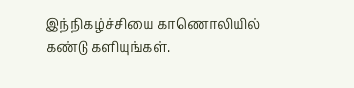இந்நிகழ்ச்சியை காணொலியில் கண்டு களியுங்கள்.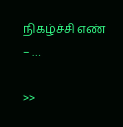நிகழ்ச்சி எண் – …

>>